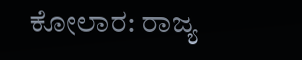ಕೋಲಾರ: ರಾಜ್ಯ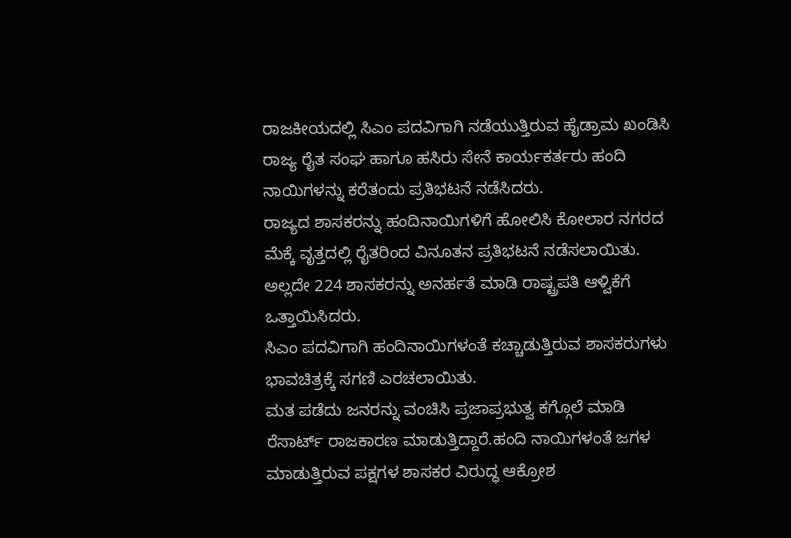ರಾಜಕೀಯದಲ್ಲಿ ಸಿಎಂ ಪದವಿಗಾಗಿ ನಡೆಯುತ್ತಿರುವ ಹೈಡ್ರಾಮ ಖಂಡಿಸಿ ರಾಜ್ಯ ರೈತ ಸಂಘ ಹಾಗೂ ಹಸಿರು ಸೇನೆ ಕಾರ್ಯಕರ್ತರು ಹಂದಿ ನಾಯಿಗಳನ್ನು ಕರೆತಂದು ಪ್ರತಿಭಟನೆ ನಡೆಸಿದರು.
ರಾಜ್ಯದ ಶಾಸಕರನ್ನು ಹಂದಿನಾಯಿಗಳಿಗೆ ಹೋಲಿಸಿ ಕೋಲಾರ ನಗರದ ಮೆಕ್ಕೆ ವೃತ್ತದಲ್ಲಿ ರೈತರಿಂದ ವಿನೂತನ ಪ್ರತಿಭಟನೆ ನಡೆಸಲಾಯಿತು. ಅಲ್ಲದೇ 224 ಶಾಸಕರನ್ನು ಅನರ್ಹತೆ ಮಾಡಿ ರಾಷ್ಟ್ರಪತಿ ಆಳ್ವಿಕೆಗೆ ಒತ್ತಾಯಿಸಿದರು.
ಸಿಎಂ ಪದವಿಗಾಗಿ ಹಂದಿನಾಯಿಗಳಂತೆ ಕಚ್ಚಾಡುತ್ತಿರುವ ಶಾಸಕರುಗಳು ಭಾವಚಿತ್ರಕ್ಕೆ ಸಗಣಿ ಎರಚಲಾಯಿತು.
ಮತ ಪಡೆದು ಜನರನ್ನು ವಂಚಿಸಿ ಪ್ರಜಾಪ್ರಭುತ್ವ ಕಗ್ಗೊಲೆ ಮಾಡಿ ರೆಸಾರ್ಟ್ ರಾಜಕಾರಣ ಮಾಡುತ್ತಿದ್ದಾರೆ.ಹಂದಿ ನಾಯಿಗಳಂತೆ ಜಗಳ ಮಾಡುತ್ತಿರುವ ಪಕ್ಷಗಳ ಶಾಸಕರ ವಿರುದ್ಧ ಆಕ್ರೋಶ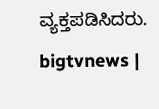ವ್ಯಕ್ತಪಡಿಸಿದರು.
bigtvnews |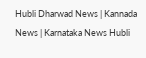Hubli Dharwad News | Kannada News | Karnataka News Hubli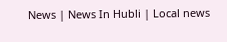News | News In Hubli | Local news